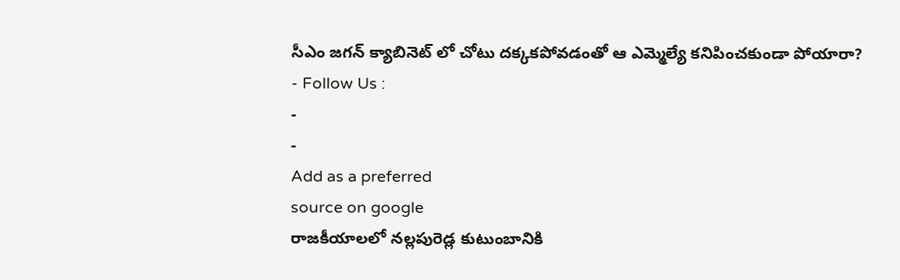సీఎం జగన్ క్యాబినెట్ లో చోటు దక్కకపోవడంతో ఆ ఎమ్మెల్యే కనిపించకుండా పోయారా?
- Follow Us :
-
-
Add as a preferred
source on google
రాజకీయాలలో నల్లపురెడ్ల కుటుంబానికి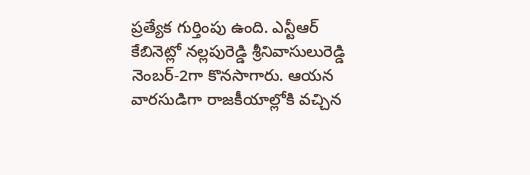ప్రత్యేక గుర్తింపు ఉంది. ఎన్టీఆర్ కేబినెట్లో నల్లపురెడ్డి శ్రీనివాసులురెడ్డి నెంబర్-2గా కొనసాగారు. ఆయన వారసుడిగా రాజకీయాల్లోకి వచ్చిన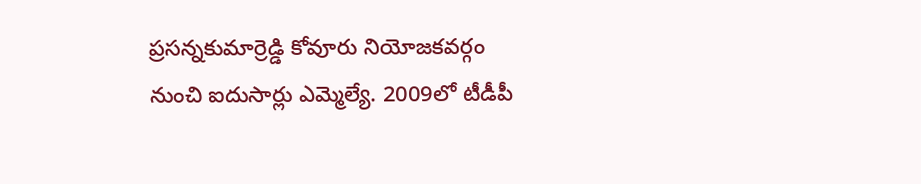ప్రసన్నకుమార్రెడ్డి కోవూరు నియోజకవర్గం నుంచి ఐదుసార్లు ఎమ్మెల్యే. 2009లో టీడీపీ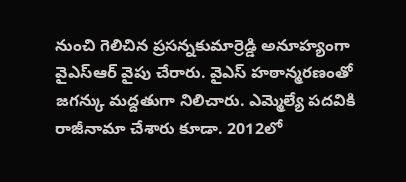నుంచి గెలిచిన ప్రసన్నకుమార్రెడ్డి అనూహ్యంగా వైఎస్ఆర్ వైపు చేరారు. వైఎస్ హఠాన్మరణంతో జగన్కు మద్దతుగా నిలిచారు. ఎమ్మెల్యే పదవికి రాజీనామా చేశారు కూడా. 2012లో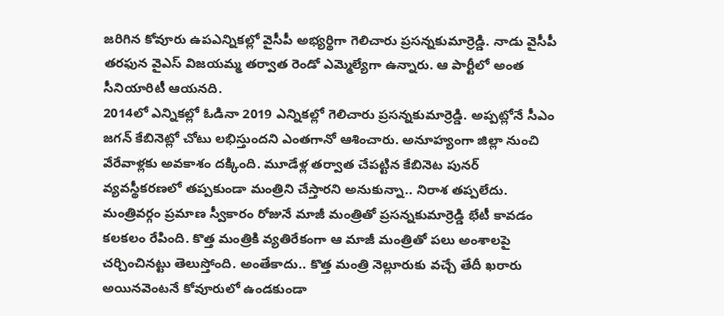జరిగిన కోవూరు ఉపఎన్నికల్లో వైసీపీ అభ్యర్థిగా గెలిచారు ప్రసన్నకుమార్రెడ్డి. నాడు వైసీపీ తరఫున వైఎస్ విజయమ్మ తర్వాత రెండో ఎమ్మెల్యేగా ఉన్నారు. ఆ పార్టీలో అంత సీనియారిటీ ఆయనది.
2014లో ఎన్నికల్లో ఓడినా 2019 ఎన్నికల్లో గెలిచారు ప్రసన్నకుమార్రెడ్డి. అప్పట్లోనే సీఎం జగన్ కేబినెట్లో చోటు లభిస్తుందని ఎంతగానో ఆశించారు. అనూహ్యంగా జిల్లా నుంచి వేరేవాళ్లకు అవకాశం దక్కింది. మూడేళ్ల తర్వాత చేపట్టిన కేబినెట పునర్ వ్యవస్థీకరణలో తప్పకుండా మంత్రిని చేస్తారని అనుకున్నా.. నిరాశ తప్పలేదు. మంత్రివర్గం ప్రమాణ స్వీకారం రోజునే మాజీ మంత్రితో ప్రసన్నకుమార్రెడ్డి భేటీ కావడం కలకలం రేపింది. కొత్త మంత్రికి వ్యతిరేకంగా ఆ మాజీ మంత్రితో పలు అంశాలపై చర్చించినట్టు తెలుస్తోంది. అంతేకాదు.. కొత్త మంత్రి నెల్లూరుకు వచ్చే తేదీ ఖరారు అయినవెంటనే కోవూరులో ఉండకుండా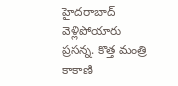హైదరాబాద్ వెళ్లిపోయారు ప్రసన్న. కొత్త మంత్రి కాకాణి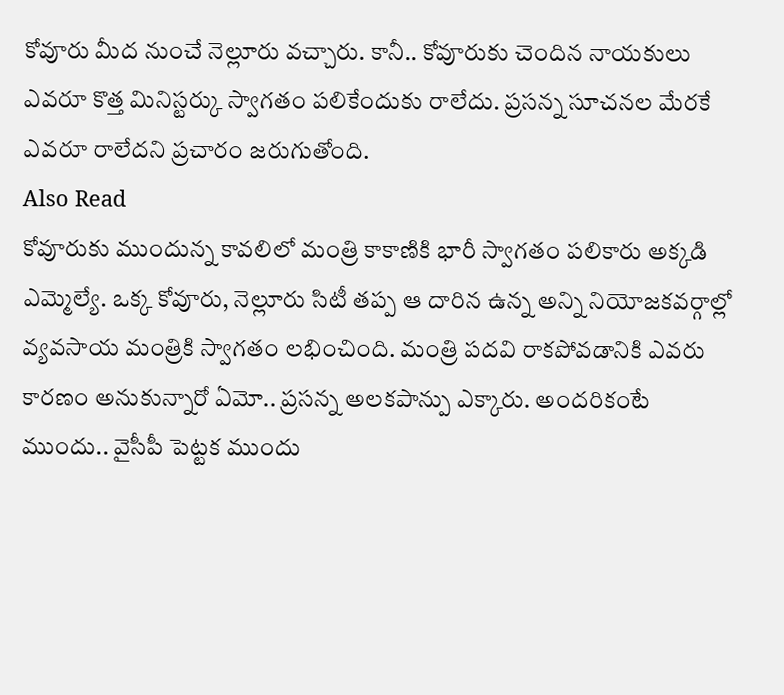కోవూరు మీద నుంచే నెల్లూరు వచ్చారు. కానీ.. కోవూరుకు చెందిన నాయకులు ఎవరూ కొత్త మినిస్టర్కు స్వాగతం పలికేందుకు రాలేదు. ప్రసన్న సూచనల మేరకే ఎవరూ రాలేదని ప్రచారం జరుగుతోంది.
Also Read
కోవూరుకు ముందున్న కావలిలో మంత్రి కాకాణికి భారీ స్వాగతం పలికారు అక్కడి ఎమ్మెల్యే. ఒక్క కోవూరు, నెల్లూరు సిటీ తప్ప ఆ దారిన ఉన్న అన్ని నియోజకవర్గాల్లో వ్యవసాయ మంత్రికి స్వాగతం లభించింది. మంత్రి పదవి రాకపోవడానికి ఎవరు కారణం అనుకున్నారో ఏమో.. ప్రసన్న అలకపాన్పు ఎక్కారు. అందరికంటే ముందు.. వైసీపీ పెట్టక ముందు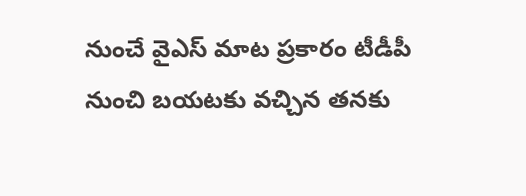నుంచే వైఎస్ మాట ప్రకారం టీడీపీ నుంచి బయటకు వచ్చిన తనకు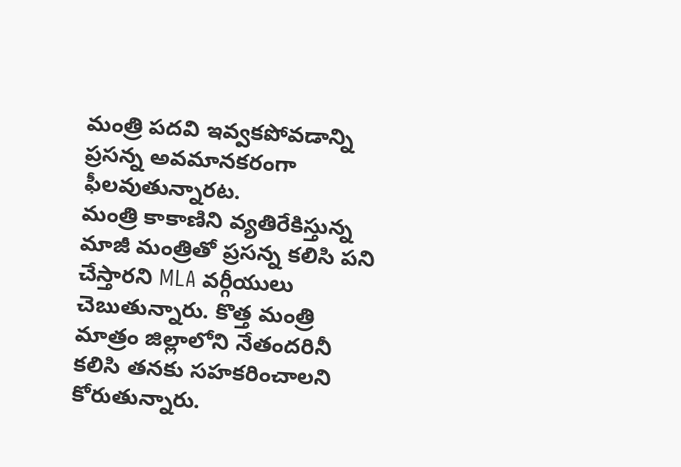మంత్రి పదవి ఇవ్వకపోవడాన్ని ప్రసన్న అవమానకరంగా ఫీలవుతున్నారట.
మంత్రి కాకాణిని వ్యతిరేకిస్తున్న మాజీ మంత్రితో ప్రసన్న కలిసి పని చేస్తారని MLA వర్గీయులు చెబుతున్నారు. కొత్త మంత్రి మాత్రం జిల్లాలోని నేతందరినీ కలిసి తనకు సహకరించాలని కోరుతున్నారు.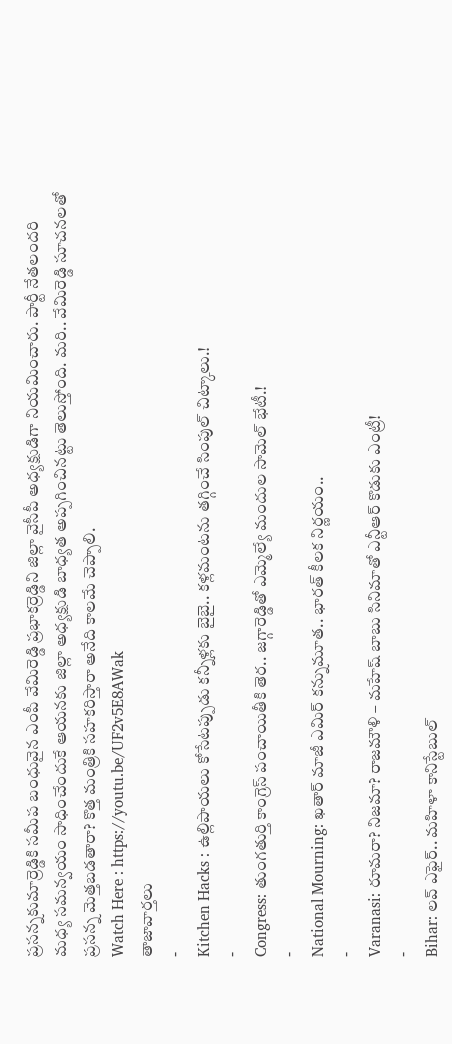ప్రసన్నకుమార్రెడ్డికి సమీప బంధువైన ఎంపీ వేమిరెడ్డి ప్రభాకర్రెడ్డిని జిల్లా వైసీపీ అధ్యక్షుడిగా నియమించారు. పార్టీ నేతలందరి మధ్య సమన్వయం సాధించేందుకే ఆయనకు జిల్లా అధ్యక్షుడి బాధ్యత అప్పగించినట్టు తెలుస్తోంది. మరి.. వేమిరెడ్డి సూచనలతో ప్రసన్న మెత్తబడతారా? కొత్త మంత్రికి సహకరిస్తారా అనేది కాలమే చెప్పాలి.
Watch Here : https://youtu.be/UF2v5E8AWak
తాజావార్తలు
-
Kitchen Hacks : ఉల్లిపాయలు కోసేటప్పుడు కన్నీళ్లకు బైబై.. కళ్లమంటను తగ్గించే సింపుల్ చిట్కాలు.!
-
Congress: తుంగతుర్తి కాంగ్రెస్ పంచాయితీకి తెర.. జగ్గారెడ్డితో ఎమ్మెల్యే మందుల సామెల్ భేటీ.!
-
National Mourning: ఖతార్ మాజీ ఎమిర్ కన్నుమూత.. భారత్ కీలక నిర్ణయం..
-
Varanasi: రూమరా? నిజమా? రాజమౌళి – మహేష్ బాబు సినిమాతో ఎన్టీఆర్ కొడుకు ఎంట్రీ!
-
Bihar: లవ్ ఎఫైర్.. మహిళా కానిస్టేబుల్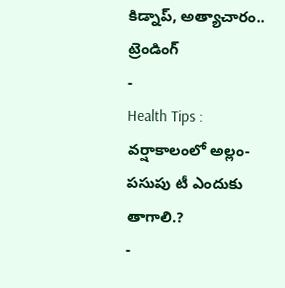కిడ్నాప్, అత్యాచారం..
ట్రెండింగ్
-
Health Tips : వర్షాకాలంలో అల్లం-పసుపు టీ ఎందుకు తాగాలి.?
-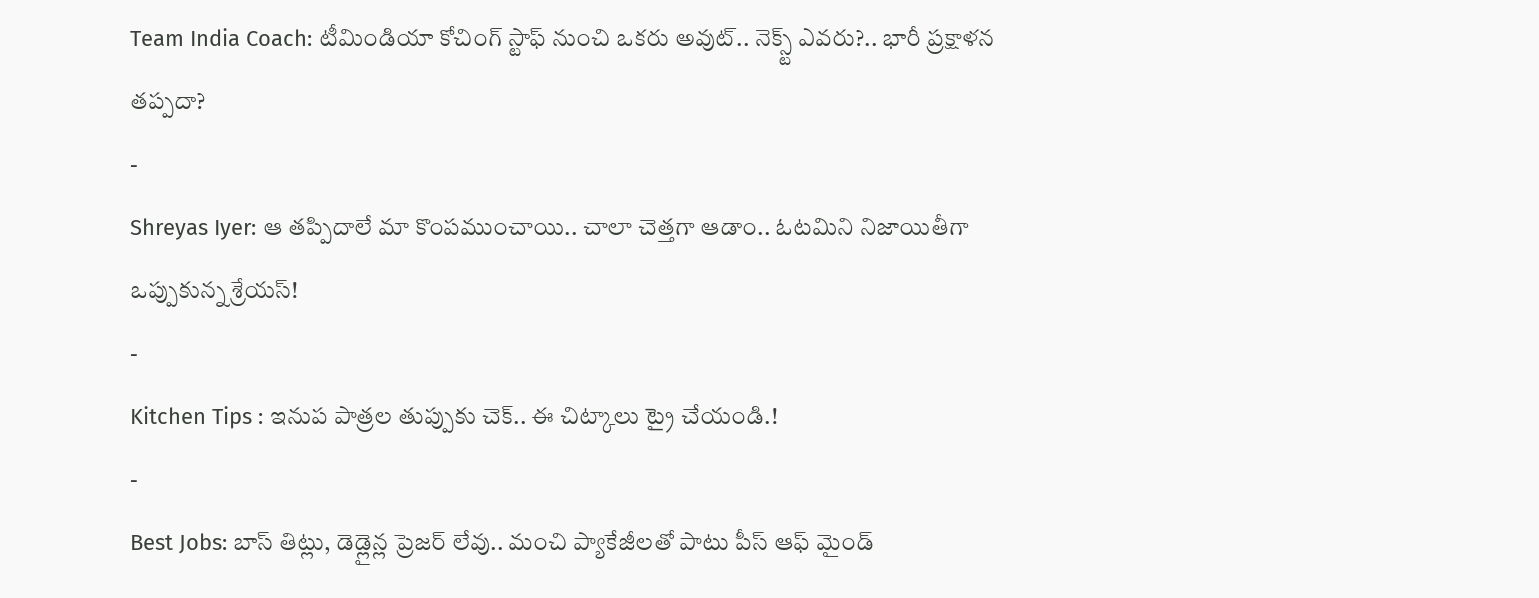Team India Coach: టీమిండియా కోచింగ్ స్టాఫ్ నుంచి ఒకరు అవుట్.. నెక్స్ట్ ఎవరు?.. భారీ ప్రక్షాళన తప్పదా?
-
Shreyas Iyer: ఆ తప్పిదాలే మా కొంపముంచాయి.. చాలా చెత్తగా ఆడాం.. ఓటమిని నిజాయితీగా ఒప్పుకున్న శ్రేయస్!
-
Kitchen Tips : ఇనుప పాత్రల తుప్పుకు చెక్.. ఈ చిట్కాలు ట్రై చేయండి.!
-
Best Jobs: బాస్ తిట్లు, డెడ్లైన్ల ప్రెజర్ లేవు.. మంచి ప్యాకేజీలతో పాటు పీస్ ఆఫ్ మైండ్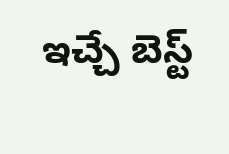ఇచ్చే బెస్ట్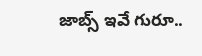జాబ్స్ ఇవే గురూ..